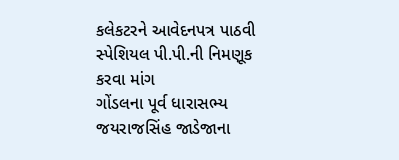કલેકટરને આવેદનપત્ર પાઠવી સ્પેશિયલ પી.પી.ની નિમણૂક કરવા માંગ
ગોંડલના પૂર્વ ધારાસભ્ય જયરાજસિંહ જાડેજાના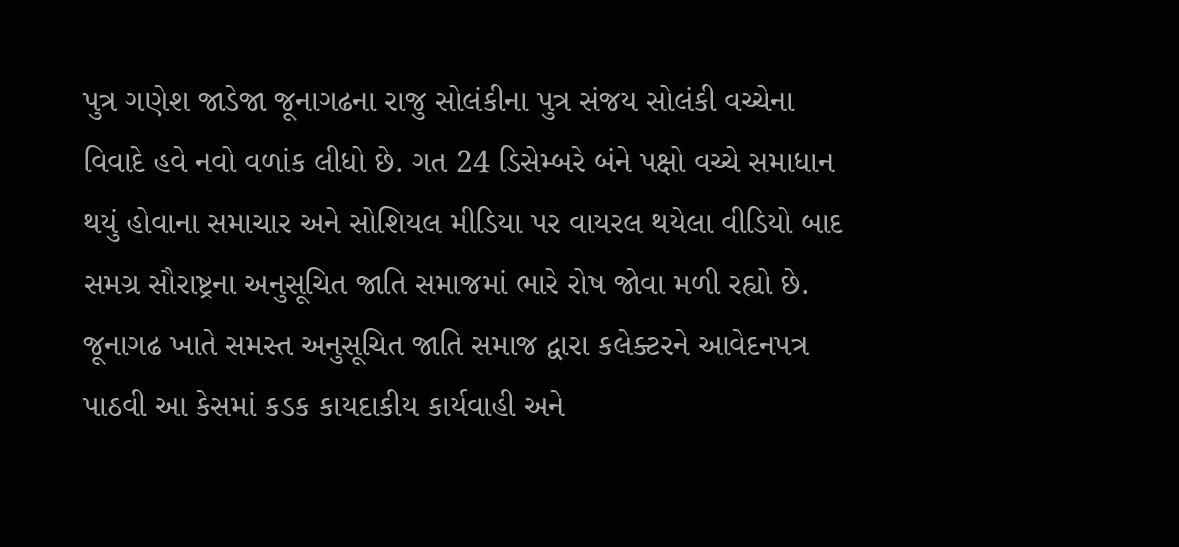પુત્ર ગણેશ જાડેજા જૂનાગઢના રાજુ સોલંકીના પુત્ર સંજય સોલંકી વચ્ચેના વિવાદે હવે નવો વળાંક લીધો છે. ગત 24 ડિસેમ્બરે બંને પક્ષો વચ્ચે સમાધાન થયું હોવાના સમાચાર અને સોશિયલ મીડિયા પર વાયરલ થયેલા વીડિયો બાદ સમગ્ર સૌરાષ્ટ્રના અનુસૂચિત જાતિ સમાજમાં ભારે રોષ જોવા મળી રહ્યો છે. જૂનાગઢ ખાતે સમસ્ત અનુસૂચિત જાતિ સમાજ દ્વારા કલેક્ટરને આવેદનપત્ર પાઠવી આ કેસમાં કડક કાયદાકીય કાર્યવાહી અને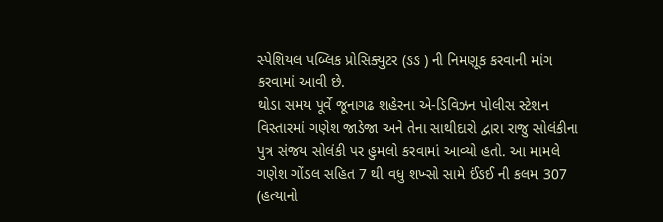સ્પેશિયલ પબ્લિક પ્રોસિક્યુટર (ઙઙ ) ની નિમણૂક કરવાની માંગ કરવામાં આવી છે.
થોડા સમય પૂર્વે જૂનાગઢ શહેરના એ-ડિવિઝન પોલીસ સ્ટેશન વિસ્તારમાં ગણેશ જાડેજા અને તેના સાથીદારો દ્વારા રાજુ સોલંકીના પુત્ર સંજય સોલંકી પર હુમલો કરવામાં આવ્યો હતો. આ મામલે ગણેશ ગોંડલ સહિત 7 થી વધુ શખ્સો સામે ઈંઙઈ ની કલમ 307 (હત્યાનો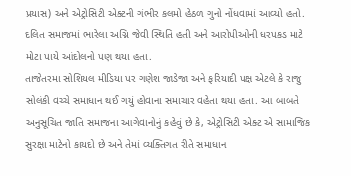પ્રયાસ) અને એટ્રોસિટી એક્ટની ગંભીર કલમો હેઠળ ગુનો નોંધવામાં આવ્યો હતો. દલિત સમાજમાં ભારેલા અગ્નિ જેવી સ્થિતિ હતી અને આરોપીઓની ધરપકડ માટે મોટા પાયે આંદોલનો પણ થયા હતા.
તાજેતરમા સોશિયલ મીડિયા પર ગણેશ જાડેજા અને ફરિયાદી પક્ષ એટલે કે રાજુ સોલંકી વચ્ચે સમાધાન થઈ ગયું હોવાના સમાચાર વહેતા થયા હતા. આ બાબતે અનુસૂચિત જાતિ સમાજના આગેવાનોનું કહેવું છે કે, એટ્રોસિટી એક્ટ એ સામાજિક સુરક્ષા માટેનો કાયદો છે અને તેમાં વ્યક્તિગત રીતે સમાધાન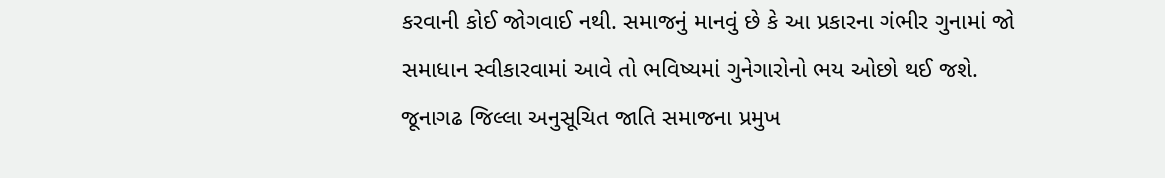કરવાની કોઈ જોગવાઈ નથી. સમાજનું માનવું છે કે આ પ્રકારના ગંભીર ગુનામાં જો સમાધાન સ્વીકારવામાં આવે તો ભવિષ્યમાં ગુનેગારોનો ભય ઓછો થઈ જશે.
જૂનાગઢ જિલ્લા અનુસૂચિત જાતિ સમાજના પ્રમુખ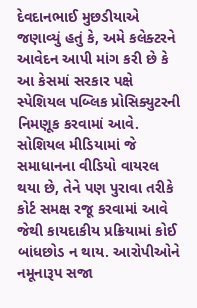દેવદાનભાઈ મુછડીયાએ જણાવ્યું હતું કે, અમે કલેક્ટરને આવેદન આપી માંગ કરી છે કે આ કેસમાં સરકાર પક્ષે સ્પેશિયલ પબ્લિક પ્રોસિક્યુટરની નિમણૂક કરવામાં આવે. સોશિયલ મીડિયામાં જે સમાધાનના વીડિયો વાયરલ થયા છે, તેને પણ પુરાવા તરીકે કોર્ટ સમક્ષ રજૂ કરવામાં આવે જેથી કાયદાકીય પ્રક્રિયામાં કોઈ બાંધછોડ ન થાય. આરોપીઓને નમૂનારૂપ સજા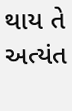થાય તે અત્યંત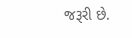જરૂરી છે.